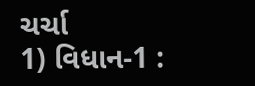ચર્ચા
1) વિધાન-1 :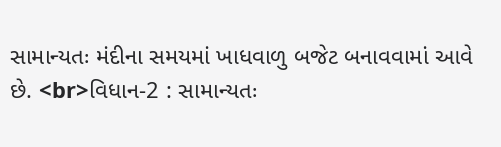સામાન્યતઃ મંદીના સમયમાં ખાધવાળુ બજેટ બનાવવામાં આવે છે. <br>વિધાન-2 : સામાન્યતઃ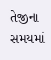તેજીના સમયમાં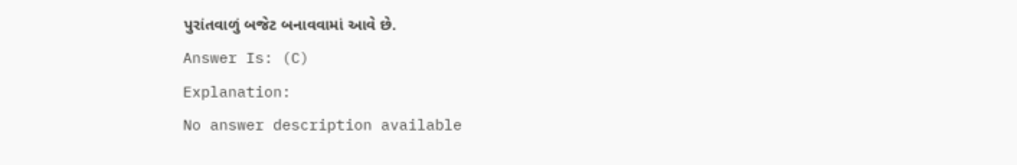પુરાંતવાળું બજેટ બનાવવામાં આવે છે.
Answer Is: (C)
Explanation:
No answer description available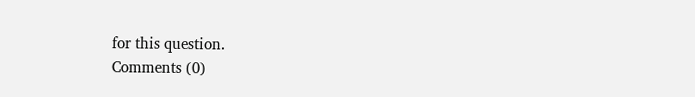for this question.
Comments (0)